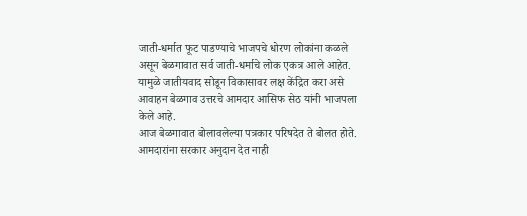जाती-धर्मात फूट पाडण्याचे भाजपचे धोरण लोकांना कळले असून बेळगावात सर्व जाती-धर्माचे लोक एकत्र आले आहेत. यामुळे जातीयवाद सोडून विकासावर लक्ष केंद्रित करा असे आवाहन बेळगाव उत्तरचे आमदार आसिफ सेठ यांनी भाजपला केले आहे.
आज बेळगावात बोलावलेल्या पत्रकार परिषदेत ते बोलत होते. आमदारांना सरकार अनुदान देत नाही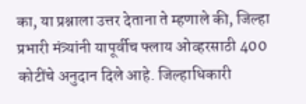का, या प्रश्नाला उत्तर देताना ते म्हणाले की, जिल्हा प्रभारी मंत्र्यांनी यापूर्वीच फ्लाय ओव्हरसाठी 400 कोटींचे अनुदान दिले आहे. जिल्हाधिकारी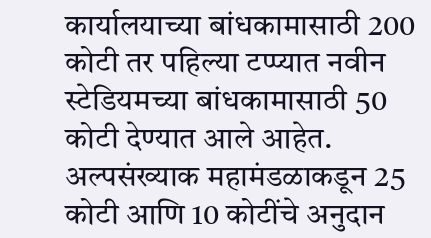कार्यालयाच्या बांधकामासाठी 200 कोटी तर पहिल्या टप्प्यात नवीन स्टेडियमच्या बांधकामासाठी 50 कोटी देण्यात आले आहेत. अल्पसंख्याक महामंडळाकडून 25 कोटी आणि 10 कोटींचे अनुदान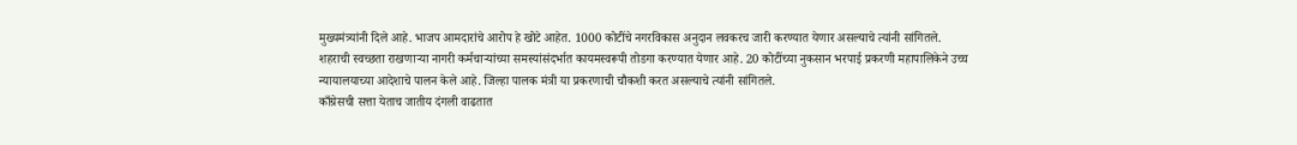मुख्यमंत्र्यांनी दिले आहे. भाजप आमदारांचे आरोप हे खोटे आहेत. 1000 कोटींचे नगरविकास अनुदान लवकरच जारी करण्यात येणार असल्याचे त्यांनी सांगितले.
शहराची स्वच्छता राखणाऱ्या नागरी कर्मचाऱ्यांच्या समस्यांसंदर्भात कायमस्वरूपी तोडगा करण्यात येणार आहे. 20 कोटींच्या नुकसान भरपाई प्रकरणी महापालिकेने उच्च न्यायालयाच्या आदेशाचे पालन केले आहे. जिल्हा पालक मंत्री या प्रकरणाची चौकशी करत असल्याचे त्यांनी सांगितले.
काँग्रेसची सत्ता येताच जातीय दंगली वाढतात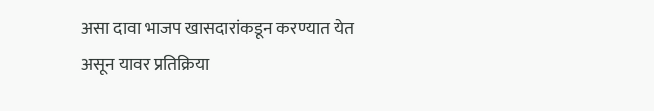असा दावा भाजप खासदारांकडून करण्यात येत असून यावर प्रतिक्रिया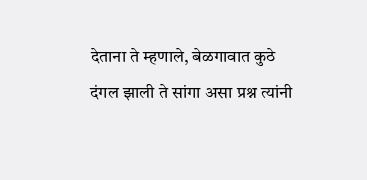देताना ते म्हणाले, बेळगावात कुठे दंगल झाली ते सांगा असा प्रश्न त्यांनी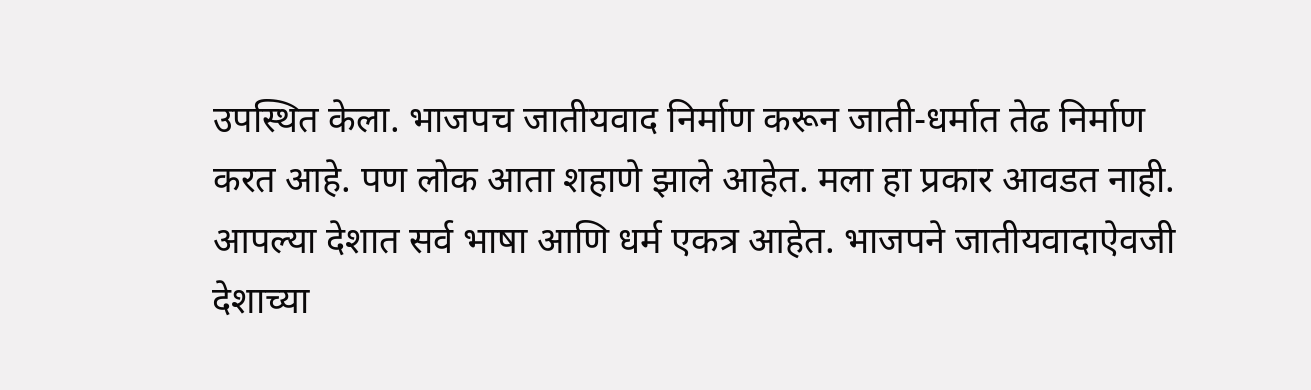उपस्थित केला. भाजपच जातीयवाद निर्माण करून जाती-धर्मात तेढ निर्माण करत आहे. पण लोक आता शहाणे झाले आहेत. मला हा प्रकार आवडत नाही. आपल्या देशात सर्व भाषा आणि धर्म एकत्र आहेत. भाजपने जातीयवादाऐवजी देशाच्या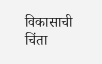विकासाची चिंता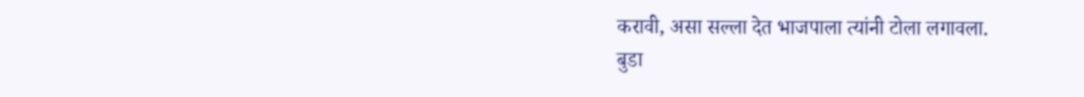करावी, असा सल्ला देत भाजपाला त्यांनी टोला लगावला.
बुडा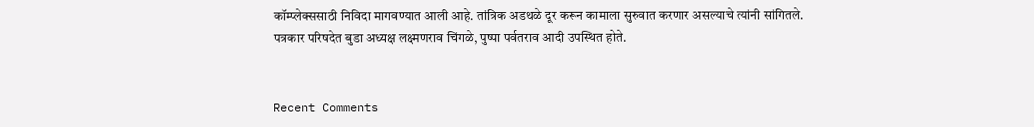कॉम्प्लेक्ससाठी निविदा मागवण्यात आली आहे. तांत्रिक अडथळे दूर करून कामाला सुरुवात करणार असल्याचे त्यांनी सांगितले.
पत्रकार परिषदेत बुडा अध्यक्ष लक्ष्मणराव चिंगळे, पुष्पा पर्वतराव आदी उपस्थित होते.


Recent Comments